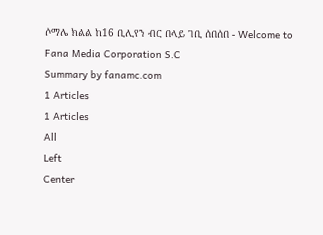ሶማሌ ክልል ከ16 ቢሊየን ብር በላይ ገቢ ሰበሰበ - Welcome to Fana Media Corporation S.C
Summary by fanamc.com
1 Articles
1 Articles
All
Left
Center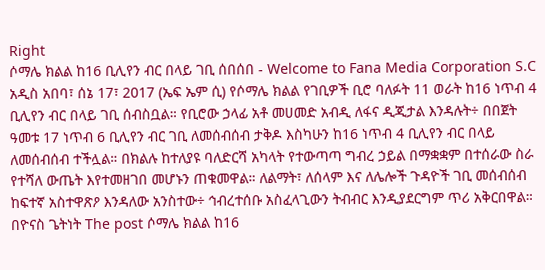Right
ሶማሌ ክልል ከ16 ቢሊየን ብር በላይ ገቢ ሰበሰበ - Welcome to Fana Media Corporation S.C
አዲስ አበባ፣ ሰኔ 17፣ 2017 (ኤፍ ኤም ሲ) የሶማሌ ክልል የገቢዎች ቢሮ ባለፉት 11 ወራት ከ16 ነጥብ 4 ቢሊየን ብር በላይ ገቢ ሰብስቧል። የቢሮው ኃላፊ አቶ መሀመድ አብዲ ለፋና ዲጂታል እንዳሉት÷ በበጀት ዓመቱ 17 ነጥብ 6 ቢሊየን ብር ገቢ ለመሰብሰብ ታቅዶ እስካሁን ከ16 ነጥብ 4 ቢሊየን ብር በላይ ለመሰብሰብ ተችሏል። በክልሉ ከተለያዩ ባለድርሻ አካላት የተውጣጣ ግብረ ኃይል በማቋቋም በተሰራው ስራ የተሻለ ውጤት እየተመዘገበ መሆኑን ጠቁመዋል። ለልማት፣ ለሰላም እና ለሌሎች ጉዳዮች ገቢ መሰብሰብ ከፍተኛ አስተዋጽዖ እንዳለው አንስተው÷ ኅብረተሰቡ አስፈላጊውን ትብብር እንዲያደርግም ጥሪ አቅርበዋል። በዮናስ ጌትነት The post ሶማሌ ክልል ከ16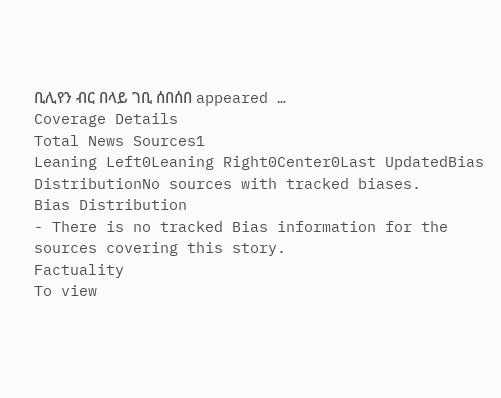ቢሊየን ብር በላይ ገቢ ሰበሰበ appeared …
Coverage Details
Total News Sources1
Leaning Left0Leaning Right0Center0Last UpdatedBias DistributionNo sources with tracked biases.
Bias Distribution
- There is no tracked Bias information for the sources covering this story.
Factuality
To view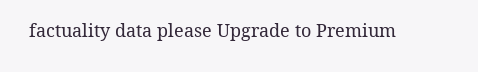factuality data please Upgrade to Premium